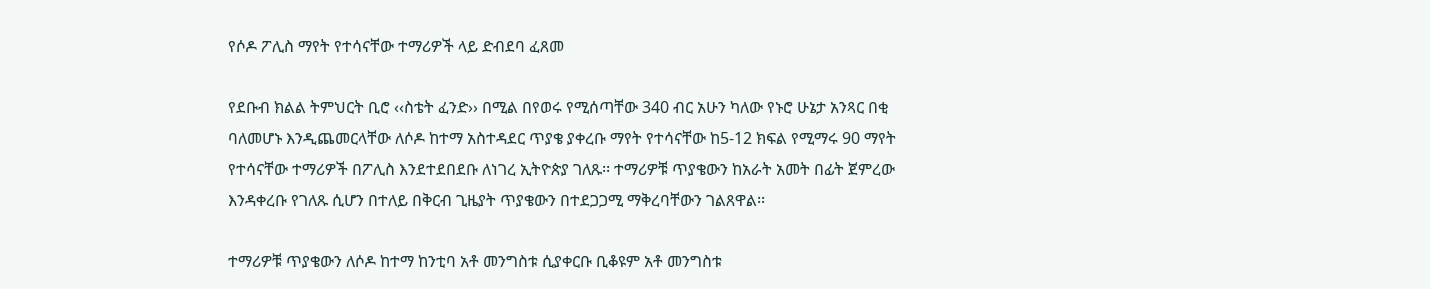የሶዶ ፖሊስ ማየት የተሳናቸው ተማሪዎች ላይ ድብደባ ፈጸመ

የደቡብ ክልል ትምህርት ቢሮ ‹‹ስቴት ፈንድ›› በሚል በየወሩ የሚሰጣቸው 340 ብር አሁን ካለው የኑሮ ሁኔታ አንጻር በቂ ባለመሆኑ እንዲጨመርላቸው ለሶዶ ከተማ አስተዳደር ጥያቄ ያቀረቡ ማየት የተሳናቸው ከ5-12 ክፍል የሚማሩ 90 ማየት የተሳናቸው ተማሪዎች በፖሊስ እንደተደበደቡ ለነገረ ኢትዮጵያ ገለጹ፡፡ ተማሪዎቹ ጥያቄውን ከአራት አመት በፊት ጀምረው እንዳቀረቡ የገለጹ ሲሆን በተለይ በቅርብ ጊዜያት ጥያቄውን በተደጋጋሚ ማቅረባቸውን ገልጸዋል፡፡

ተማሪዎቹ ጥያቄውን ለሶዶ ከተማ ከንቲባ አቶ መንግስቱ ሲያቀርቡ ቢቆዩም አቶ መንግስቱ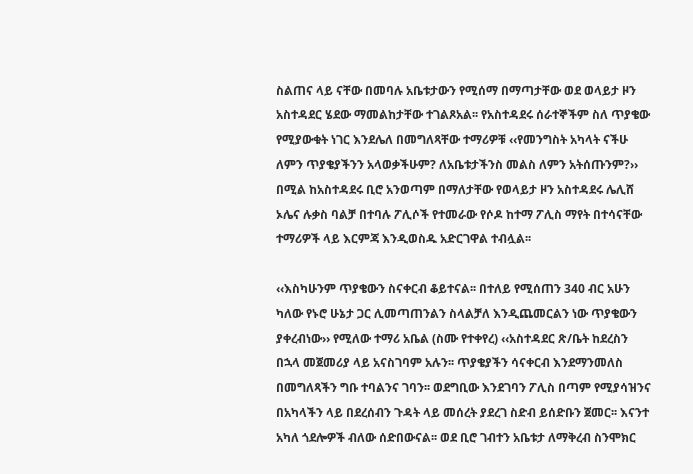ስልጠና ላይ ናቸው በመባሉ አቤቱታውን የሚሰማ በማጣታቸው ወደ ወላይታ ዞን አስተዳደር ሄደው ማመልከታቸው ተገልጾአል፡፡ የአስተዳደሩ ሰራተኞችም ስለ ጥያቄው የሚያውቁት ነገር እንደሌለ በመግለጻቸው ተማሪዎቹ ‹‹የመንግስት አካላት ናችሁ ለምን ጥያቄያችንን አላወቃችሁም? ለአቤቱታችንስ መልስ ለምን አትሰጡንም?›› በሚል ከአስተዳደሩ ቢሮ አንወጣም በማለታቸው የወላይታ ዞን አስተዳደሩ ሌሊሸ ኦሌና ሉቃስ ባልቻ በተባሉ ፖሊሶች የተመራው የሶዶ ከተማ ፖሊስ ማየት በተሳናቸው ተማሪዎች ላይ እርምጃ እንዲወስዱ አድርገዋል ተብሏል፡፡

‹‹እስካሁንም ጥያቄውን ስናቀርብ ቆይተናል፡፡ በተለይ የሚሰጠን 340 ብር አሁን ካለው የኑሮ ሁኔታ ጋር ሊመጣጠንልን ስላልቻለ እንዲጨመርልን ነው ጥያቄውን ያቀረብነው›› የሚለው ተማሪ አቤል (ስሙ የተቀየረ) ‹‹አስተዳደር ጽ/ቤት ከደረስን በኋላ መጀመሪያ ላይ አናስገባም አሉን፡፡ ጥያቄያችን ሳናቀርብ እንደማንመለስ በመግለጻችን ግቡ ተባልንና ገባን፡፡ ወደግቢው እንደገባን ፖሊስ በጣም የሚያሳዝንና በአካላችን ላይ በደረሰብን ጉዳት ላይ መሰረት ያደረገ ስድብ ይሰድቡን ጀመር፡፡ እናንተ አካለ ጎደሎዎች ብለው ሰድበውናል፡፡ ወደ ቢሮ ገብተን አቤቱታ ለማቅረብ ስንሞክር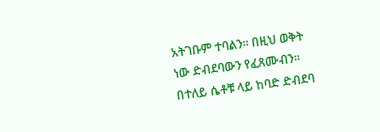አትገቡም ተባልን፡፡ በዚህ ወቅት ነው ድብደባውን የፈጸሙብን፡፡ በተለይ ሴቶቹ ላይ ከባድ ድብደባ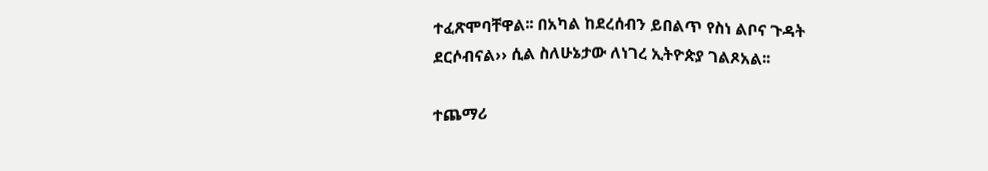ተፈጽሞባቸዋል፡፡ በአካል ከደረሰብን ይበልጥ የስነ ልቦና ጉዳት ደርሶብናል›› ሲል ስለሁኔታው ለነገረ ኢትዮጵያ ገልጾአል፡፡

ተጨማሪ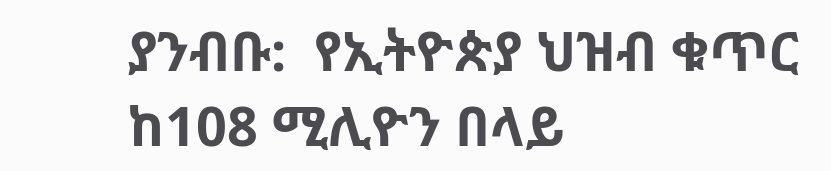ያንብቡ:  የኢትዮጵያ ህዝብ ቁጥር ከ108 ሚሊዮን በላይ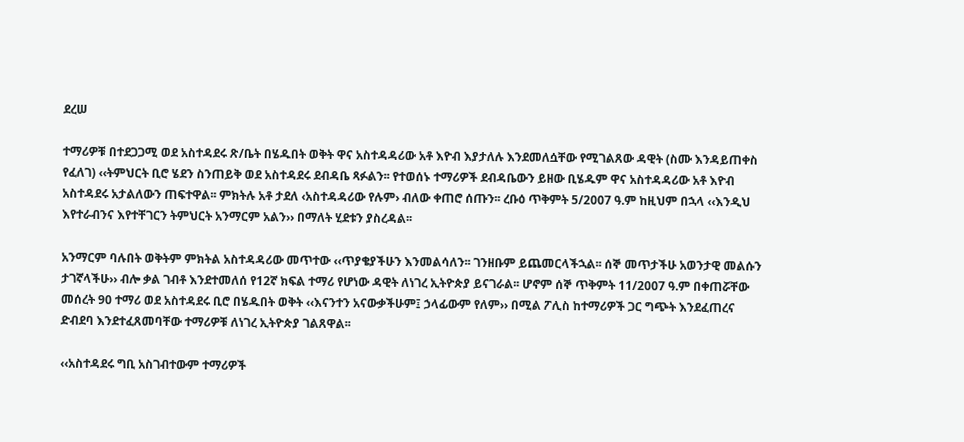ደረሠ

ተማሪዎቹ በተደጋጋሚ ወደ አስተዳደሩ ጽ/ቤት በሄዱበት ወቅት ዋና አስተዳዳሪው አቶ እዮብ እያታለሉ እንደመለሷቸው የሚገልጸው ዳዊት (ስሙ እንዳይጠቀስ የፈለገ) ‹‹ትምህርት ቢሮ ሄደን ስንጠይቅ ወደ አስተዳደሩ ደብዳቤ ጻፉልን፡፡ የተወሰኑ ተማሪዎች ደብዳቤውን ይዘው ቢሄዱም ዋና አስተዳዳሪው አቶ እዮብ አስተዳደሩ አታልለውን ጠፍተዋል፡፡ ምክትሉ አቶ ታደለ ‹አስተዳዳሪው የሉም› ብለው ቀጠሮ ሰጡን፡፡ ረቡዕ ጥቅምት 5/2007 ዓ.ም ከዚህም በኋላ ‹‹እንዲህ እየተራብንና እየተቸገርን ትምህርት አንማርም አልን›› በማለት ሂደቱን ያስረዳል፡፡

አንማርም ባሉበት ወቅትም ምክትል አስተዳዳሪው መጥተው ‹‹ጥያቄያችሁን እንመልሳለን፡፡ ገንዘቡም ይጨመርላችኋል፡፡ ሰኞ መጥታችሁ አወንታዊ መልሱን ታገኛላችሁ›› ብሎ ቃል ገብቶ እንደተመለሰ የ12ኛ ክፍል ተማሪ የሆነው ዳዊት ለነገረ ኢትዮጵያ ይናገራል፡፡ ሆኖም ሰኞ ጥቅምት 11/2007 ዓ.ም በቀጠሯቸው መሰረት 90 ተማሪ ወደ አስተዳደሩ ቢሮ በሄዱበት ወቅት ‹‹እናንተን አናውቃችሁም፤ ኃላፊውም የለም›› በሚል ፖሊስ ከተማሪዎች ጋር ግጭት እንደፈጠረና ድብደባ እንደተፈጸመባቸው ተማሪዎቹ ለነገረ ኢትዮጵያ ገልጸዋል፡፡

‹‹አስተዳደሩ ግቢ አስገብተውም ተማሪዎች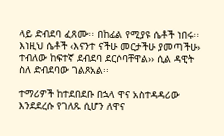ላይ ድብደባ ፈጸሙ፡፡ በከፊል የሚያዩ ሴቶች ነበሩ፡፡ እነዚህ ሴቶች ‹እናንተ ናችሁ መርታችሁ ያመጣችሁ› ተብለው ከፍተኛ ደብደባ ደርሶባቸዋል›› ሲል ዳዊት ስለ ድብደባው ገልጾአል፡፡

ተማሪዎች ከተደበደቡ በኋላ ዋና አስተዳዳሪው እንደደረሱ የገለጹ ሲሆን ለዋና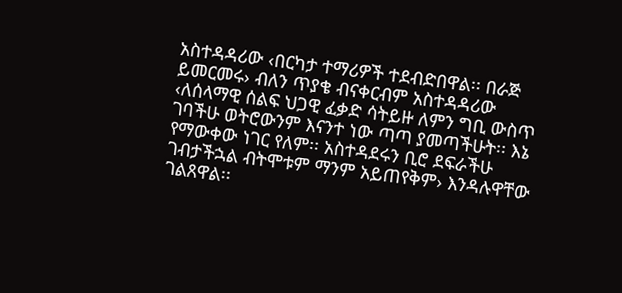አስተዳዳሪው ‹በርካታ ተማሪዎች ተደብድበዋል፡፡ በራጅ ይመርመሩ› ብለን ጥያቄ ብናቀርብም አስተዳዳሪው ‹ለሰላማዊ ሰልፍ ህጋዊ ፈቃድ ሳትይዙ ለምን ግቢ ውስጥ ገባችሁ ወትሮውንም እናንተ ነው ጣጣ ያመጣችሁት፡፡ እኔ የማውቀው ነገር የለም፡፡ አስተዳደሩን ቢሮ ደፍራችሁ ገብታችኋል ብትሞቱም ማንም አይጠየቅም› እንዳሉዋቸው ገልጸዋል፡፡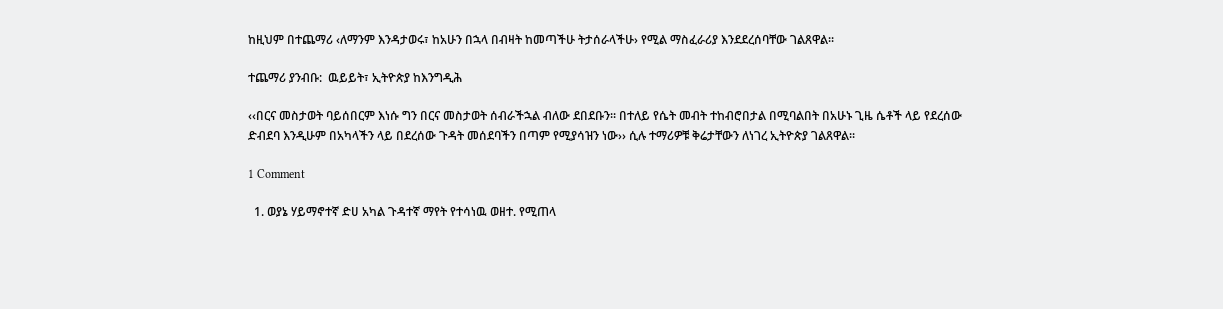ከዚህም በተጨማሪ ‹ለማንም እንዳታወሩ፣ ከአሁን በኋላ በብዛት ከመጣችሁ ትታሰራላችሁ› የሚል ማስፈራሪያ እንደደረሰባቸው ገልጸዋል፡፡

ተጨማሪ ያንብቡ:  ዉይይት፣ ኢትዮጵያ ከእንግዲሕ

‹‹በርና መስታወት ባይሰበርም እነሱ ግን በርና መስታወት ሰብራችኋል ብለው ደበደቡን፡፡ በተለይ የሴት መብት ተከብሮበታል በሚባልበት በአሁኑ ጊዜ ሴቶች ላይ የደረሰው ድብደባ እንዲሁም በአካላችን ላይ በደረሰው ጉዳት መሰደባችን በጣም የሚያሳዝን ነው›› ሲሉ ተማሪዎቹ ቅሬታቸውን ለነገረ ኢትዮጵያ ገልጸዋል፡፡

1 Comment

  1. ወያኔ ሃይማኖተኛ ድሀ አካል ጉዳተኛ ማየት የተሳነዉ ወዘተ. የሚጠላ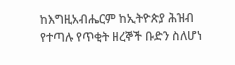ከእግዚአብሔርም ከኢትዮጵያ ሕዝብ የተጣሉ የጥቂት ዘረኞች ቡድን ስለሆነ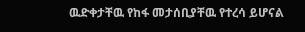ዉድቀታቸዉ የከፋ መታሰቢያቸዉ የተረሳ ይሆናል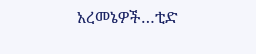አረመኔዎች…ቲድ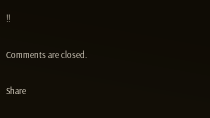!!

Comments are closed.

Share